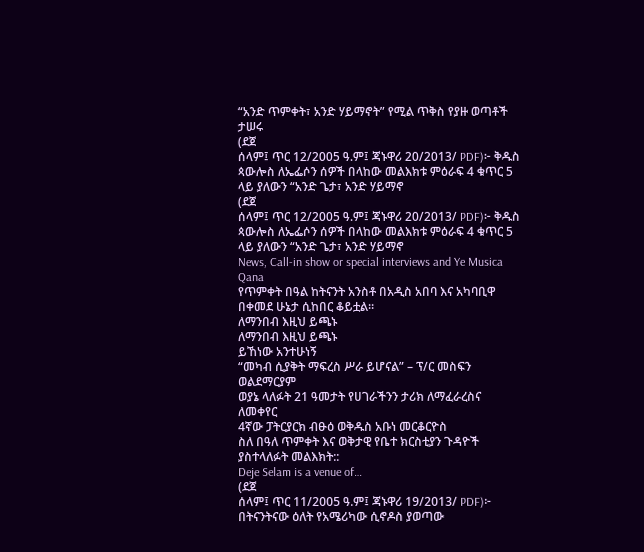“አንድ ጥምቀት፣ አንድ ሃይማኖት” የሚል ጥቅስ የያዙ ወጣቶች ታሠሩ
(ደጀ
ሰላም፤ ጥር 12/2005 ዓ.ም፤ ጃኑዋሪ 20/2013/ PDF)፦ ቅዱስ
ጳውሎስ ለኤፌሶን ሰዎች በላከው መልእክቱ ምዕራፍ 4 ቁጥር 5 ላይ ያለውን “አንድ ጌታ፣ አንድ ሃይማኖ
(ደጀ
ሰላም፤ ጥር 12/2005 ዓ.ም፤ ጃኑዋሪ 20/2013/ PDF)፦ ቅዱስ
ጳውሎስ ለኤፌሶን ሰዎች በላከው መልእክቱ ምዕራፍ 4 ቁጥር 5 ላይ ያለውን “አንድ ጌታ፣ አንድ ሃይማኖ
News, Call-in show or special interviews and Ye Musica Qana
የጥምቀት በዓል ከትናንት አንስቶ በአዲስ አበባ እና አካባቢዋ በቀመደ ሁኔታ ሲከበር ቆይቷል።
ለማንበብ እዚህ ይጫኑ
ለማንበብ እዚህ ይጫኑ
ይኸነው አንተሁነኝ
“መካብ ሲያቅት ማፍረስ ሥራ ይሆናል” – ፕ/ር መስፍን ወልደማርያም
ወያኔ ላለፉት 21 ዓመታት የሀገራችንን ታሪክ ለማፈራረስና ለመቀየር
4ኛው ፓትርያርክ ብፁዕ ወቅዱስ አቡነ መርቆርዮስ
ስለ በዓለ ጥምቀት እና ወቅታዊ የቤተ ክርስቲያን ጉዳዮች ያስተላለፉት መልእክት::
Deje Selam is a venue of…
(ደጀ
ሰላም፤ ጥር 11/2005 ዓ.ም፤ ጃኑዋሪ 19/2013/ PDF)፦ በትናንትናው ዕለት የአሜሪካው ሲኖዶስ ያወጣው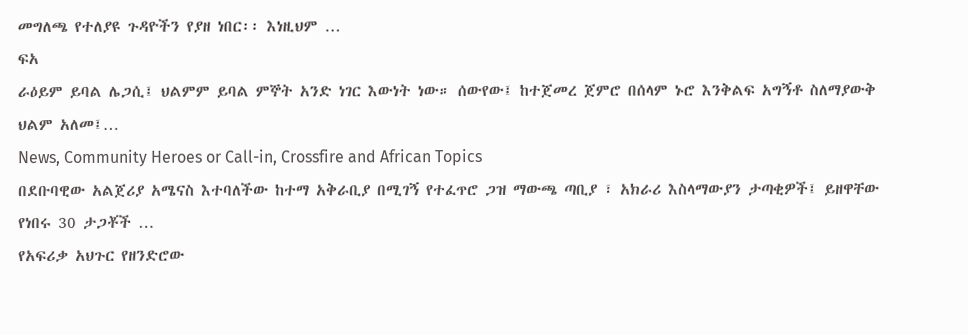መግለጫ የተለያዩ ጉዳዮችን የያዘ ነበር፡፡ እነዚህም …
ፍአ
ራዕይም ይባል ሌጋሲ፤ ህልምም ይባል ምኞት አንድ ነገር እውነት ነው። ሰውየው፤ ከተጀመረ ጀምሮ በሰላም ኑሮ እንቅልፍ አግኝቶ ስለማያውቅ ህልም አለመ፤…
News, Community Heroes or Call-in, Crossfire and African Topics
በደቡባዊው አልጀሪያ አሜናስ እተባለችው ከተማ አቅራቢያ በሚገኝ የተፈጥሮ ጋዝ ማውጫ ጣቢያ ፣ አክራሪ እስላማውያን ታጣቂዎች፤ ይዘዋቸው የነበሩ 30 ታጋቾች …
የአፍሪቃ አህጉር የዘንድሮው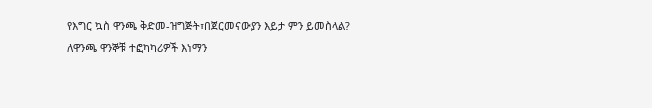የእግር ኳስ ዋንጫ ቅድመ-ዝግጅት፣በጀርመናውያን እይታ ምን ይመስላል?
ለዋንጫ ዋንኞቹ ተፎካካሪዎች እነማን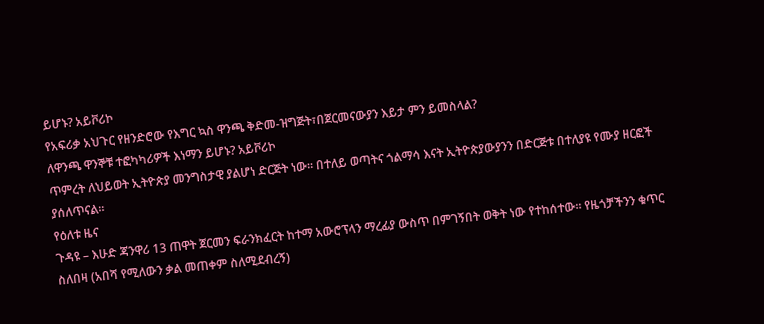ይሆኑ? አይቮሪኮ
የአፍሪቃ አህጉር የዘንድሮው የእግር ኳስ ዋንጫ ቅድመ-ዝግጅት፣በጀርመናውያን እይታ ምን ይመስላል?
ለዋንጫ ዋንኞቹ ተፎካካሪዎች እነማን ይሆኑ? አይቮሪኮ
ጥምረት ለህይወት ኢትዮጵያ መንግስታዊ ያልሆነ ድርጅት ነው። በተለይ ወጣትና ጎልማሳ እናት ኢትዮጵያውያንን በድርጅቱ በተለያዩ የሙያ ዘርፎች ያሰለጥናል።
የዕለቱ ዜና
ጉዳዩ – እሁድ ጃንዋሪ 13 ጠዋት ጀርመን ፍራንክፈርት ከተማ አውሮፕላን ማረፊያ ውስጥ በምገኝበት ወቅት ነው የተከሰተው። የዜጎቻችንን ቁጥር ስለበዛ (አበሻ የሚለውን ቃል መጠቀም ስለሚደብረኝ)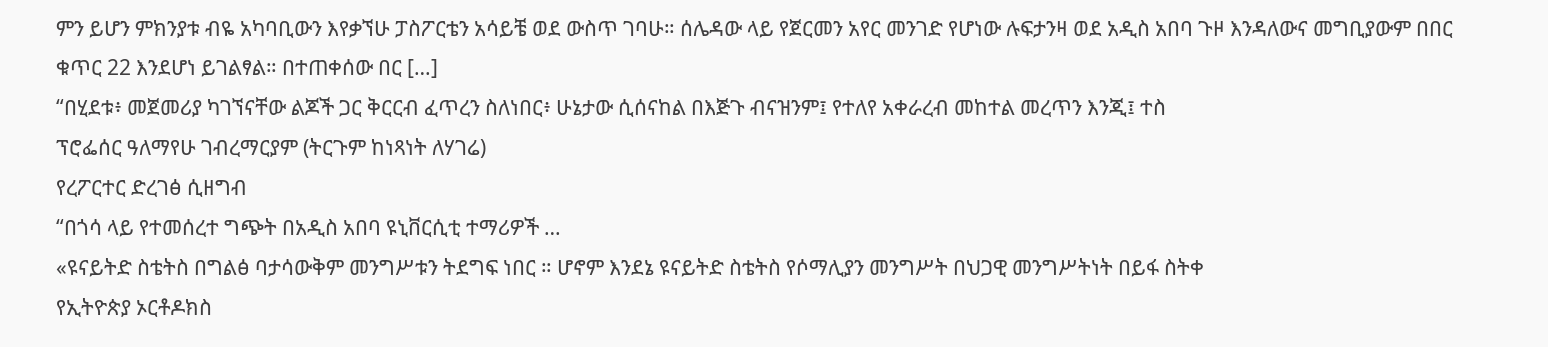ምን ይሆን ምክንያቱ ብዬ አካባቢውን እየቃኘሁ ፓስፖርቴን አሳይቼ ወደ ውስጥ ገባሁ። ሰሌዳው ላይ የጀርመን አየር መንገድ የሆነው ሉፍታንዛ ወደ አዲስ አበባ ጉዞ እንዳለውና መግቢያውም በበር ቁጥር 22 እንደሆነ ይገልፃል። በተጠቀሰው በር […]
“በሂደቱ፥ መጀመሪያ ካገኘናቸው ልጆች ጋር ቅርርብ ፈጥረን ስለነበር፥ ሁኔታው ሲሰናከል በእጅጉ ብናዝንም፤ የተለየ አቀራረብ መከተል መረጥን እንጂ፤ ተስ
ፕሮፌሰር ዓለማየሁ ገብረማርያም (ትርጉም ከነጻነት ለሃገሬ)
የረፖርተር ድረገፅ ሲዘግብ
“በጎሳ ላይ የተመሰረተ ግጭት በአዲስ አበባ ዩኒቨርሲቲ ተማሪዎች …
«ዩናይትድ ስቴትስ በግልፅ ባታሳውቅም መንግሥቱን ትደግፍ ነበር ። ሆኖም እንደኔ ዩናይትድ ስቴትስ የሶማሊያን መንግሥት በህጋዊ መንግሥትነት በይፋ ስትቀ
የኢትዮጵያ ኦርቶዶክስ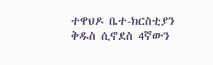ተዋህዶ ቤተ-ክርስቲያን ቅዱስ ሲኖደስ 4ኛውን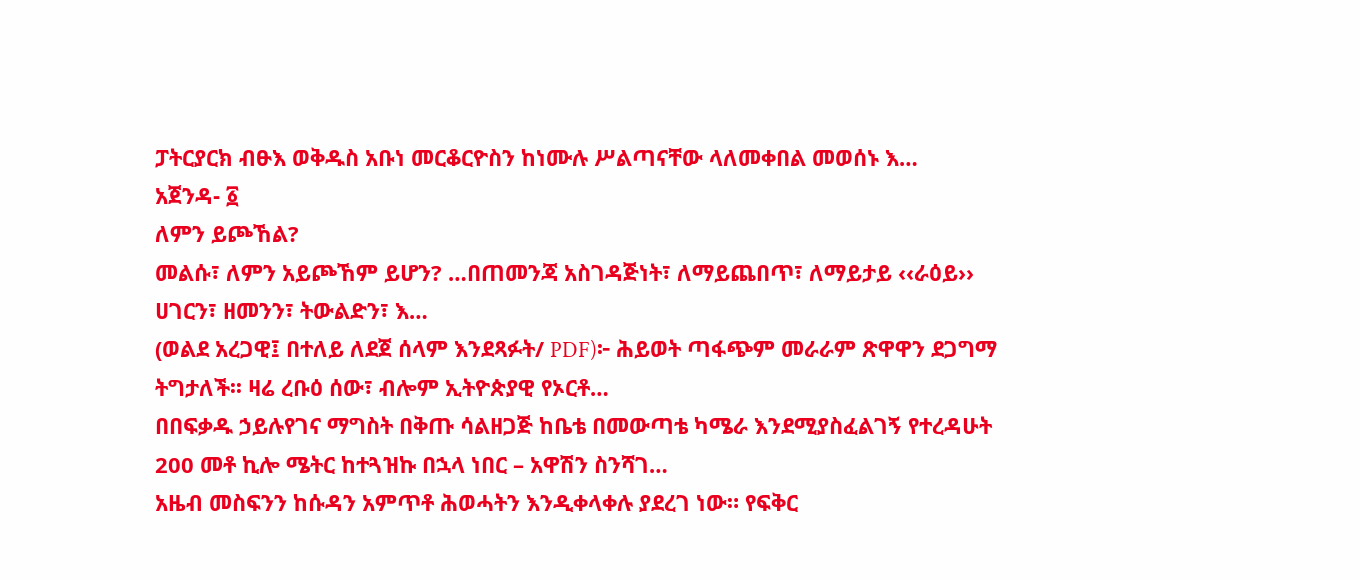ፓትርያርክ ብፁእ ወቅዱስ አቡነ መርቆርዮስን ከነሙሉ ሥልጣናቸው ላለመቀበል መወሰኑ እ…
አጀንዳ- ፩
ለምን ይጮኸል?
መልሱ፣ ለምን አይጮኸም ይሆን? …በጠመንጃ አስገዳጅነት፣ ለማይጨበጥ፣ ለማይታይ ‹‹ራዕይ›› ሀገርን፣ ዘመንን፣ ትውልድን፣ እ…
(ወልደ አረጋዊ፤ በተለይ ለደጀ ሰላም እንደጻፉት/ PDF)፦ ሕይወት ጣፋጭም መራራም ጽዋዋን ደጋግማ ትግታለች፡፡ ዛሬ ረቡዕ ሰው፣ ብሎም ኢትዮጵያዊ የኦርቶ…
በበፍቃዱ ኃይሉየገና ማግስት በቅጡ ሳልዘጋጅ ከቤቴ በመውጣቴ ካሜራ እንደሚያስፈልገኝ የተረዳሁት 200 መቶ ኪሎ ሜትር ከተጓዝኩ በኋላ ነበር – አዋሽን ስንሻገ…
አዜብ መስፍንን ከሱዳን አምጥቶ ሕወሓትን እንዲቀላቀሉ ያደረገ ነው። የፍቅር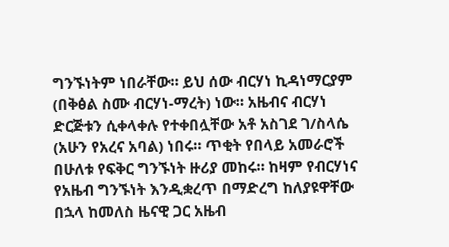ግንኙነትም ነበራቸው። ይህ ሰው ብርሃነ ኪዳነማርያም (በቅፅል ስሙ ብርሃነ-ማረት) ነው። አዜብና ብርሃነ ድርጅቱን ሲቀላቀሉ የተቀበሏቸው አቶ አስገደ ገ/ስላሴ (አሁን የአረና አባል) ነበሩ። ጥቂት የበላይ አመራሮች በሁለቱ የፍቅር ግንኙነት ዙሪያ መከሩ። ከዛም የብርሃነና የአዜብ ግንኙነት እንዲቋረጥ በማድረግ ከለያዩዋቸው በኋላ ከመለስ ዜናዊ ጋር አዜብ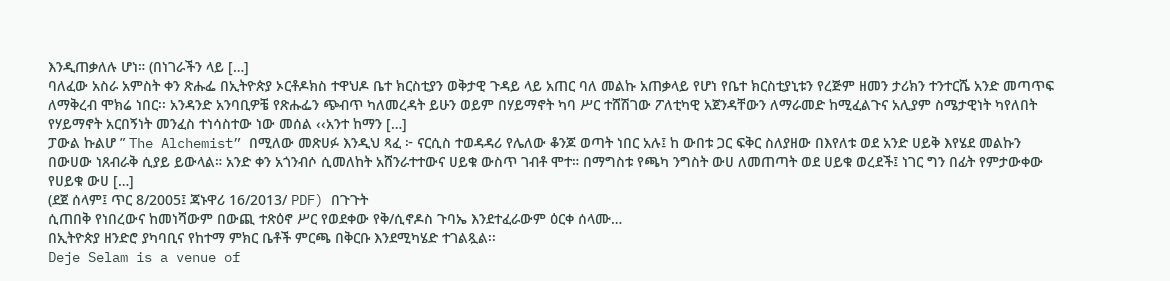እንዲጠቃለሉ ሆነ። (በነገራችን ላይ […]
ባለፈው አስራ አምስት ቀን ጽሑፌ በኢትዮጵያ ኦርቶዶክስ ተዋህዶ ቤተ ክርስቲያን ወቅታዊ ጉዳይ ላይ አጠር ባለ መልኩ አጠቃላይ የሆነ የቤተ ክርስቲያኒቱን የረጅም ዘመን ታሪክን ተንተርሼ አንድ መጣጥፍ ለማቅረብ ሞክሬ ነበር፡፡ አንዳንድ አንባቢዎቼ የጽሑፌን ጭብጥ ካለመረዳት ይሁን ወይም በሃይማኖት ካባ ሥር ተሸሽገው ፖለቲካዊ አጀንዳቸውን ለማራመድ ከሚፈልጉና አሊያም ስሜታዊነት ካየለበት የሃይማኖት አርበኝነት መንፈስ ተነሳስተው ነው መሰል ‹‹አንተ ከማን […]
ፓውል ኩልሆ ” The Alchemist” በሚለው መጽሀፉ እንዲህ ጻፈ ፦ ናርሲስ ተወዳዳሪ የሌለው ቆንጆ ወጣት ነበር አሉ፤ ከ ውበቱ ጋር ፍቅር ስለያዘው በእየለቱ ወደ አንድ ሀይቅ እየሄደ መልኩን በውሀው ነጸብራቅ ሲያይ ይውላል። አንድ ቀን አጎንብሶ ሲመለከት አሸንራተተውና ሀይቁ ውስጥ ገብቶ ሞተ። በማግስቱ የጫካ ንግስት ውሀ ለመጠጣት ወደ ሀይቁ ወረደች፤ ነገር ግን በፊት የምታውቀው የሀይቁ ውሀ […]
(ደጀ ሰላም፤ ጥር 8/2005፤ ጃኑዋሪ 16/2013/ PDF) በጉጉት
ሲጠበቅ የነበረውና ከመነሻውም በውጪ ተጽዕኖ ሥር የወደቀው የቅ/ሲኖዶስ ጉባኤ እንደተፈራውም ዕርቀ ሰላሙ…
በኢትዮጵያ ዘንድሮ ያካባቢና የከተማ ምክር ቤቶች ምርጫ በቅርቡ እንደሚካሄድ ተገልጿል፡፡
Deje Selam is a venue of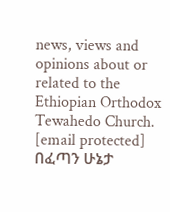news, views and opinions about or related to the Ethiopian Orthodox Tewahedo Church. [email protected]
በፈጣን ሁኔታ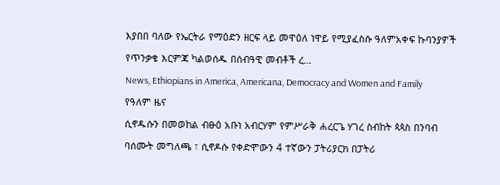እያበበ ባለው የኤርትራ የማዕድን ዘርፍ ላይ መዋዕለ ነዋይ የሚያፈስሱ ዓለምአቀፍ ኩባንያዎች የጥንቃቄ እርምጃ ካልወሰዱ በሰብዓዊ መብቶች ረ…
News, Ethiopians in America, Americana, Democracy and Women and Family
የዓለም ዜና
ሲኖዱሱን በመወከል ብፁዕ አቡነ አብርሃም የምሥራቅ ሐረርጌ ሃገረ ስብከት ጳጳስ በንባብ ባሰሙት መግለጫ ፣ ሲኖዶሱ የቀድሞውን 4 ተኛውን ፓትሪያርክ በፓትሪ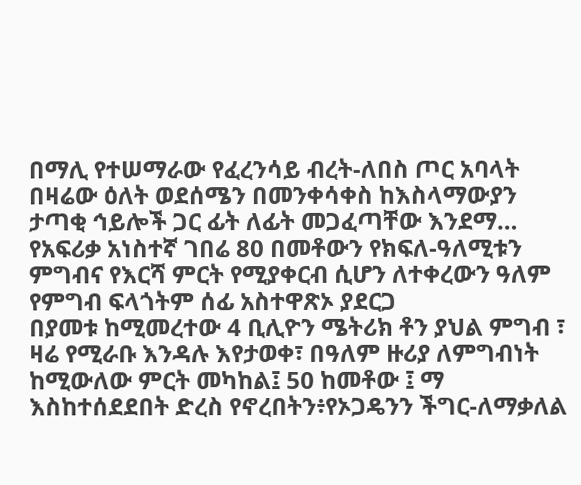በማሊ የተሠማራው የፈረንሳይ ብረት-ለበስ ጦር አባላት በዛሬው ዕለት ወደሰሜን በመንቀሳቀስ ከእስላማውያን ታጣቂ ኅይሎች ጋር ፊት ለፊት መጋፈጣቸው እንደማ…
የአፍሪቃ አነስተኛ ገበሬ 80 በመቶውን የክፍለ-ዓለሚቱን ምግብና የእርሻ ምርት የሚያቀርብ ሲሆን ለተቀረውን ዓለም የምግብ ፍላጎትም ሰፊ አስተዋጽኦ ያደርጋ
በያመቱ ከሚመረተው 4 ቢሊዮን ሜትሪክ ቶን ያህል ምግብ ፣ ዛሬ የሚራቡ እንዳሉ እየታወቀ፣ በዓለም ዙሪያ ለምግብነት ከሚውለው ምርት መካከል፤ 50 ከመቶው ፤ ማ
እስከተሰደደበት ድረስ የኖረበትን፥የኦጋዴንን ችግር-ለማቃለል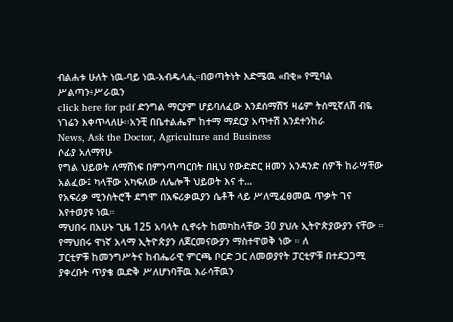ብልሐቱ ሁለት ነዉ-ባይ ነዉ-አብዱላሒ።በወጣትነት እድሜዉ «በቂ» የሚባል ሥልጣን፥ሥራዉን
click here for pdf ድንግል ማርያም ሆይባለፈው እንደሰማሽኝ ዛሬም ትሰሚኛለሽ ብዬ ነገሬን እቀጥላለሁ፡፡አንቺ በቤተልሔም ከተማ ማደርያ አጥተሽ እንደተንከራ
News, Ask the Doctor, Agriculture and Business
ሶፊያ አለማየሁ
የግል ህይወት ለማሸነፍ በምንጣጣርበት በዚህ የውድድር ዘመን አንዳንድ ሰዎች ከራሣቸው አልፈው፤ ካላቸው አካፍለው ለሌሎች ህይወት እና ተ…
የአፍሪቃ ሚንስትሮች ደግሞ በአፍሪቃዉያን ሴቶች ላይ ሥለሚፈፀመዉ ጥቃት ገና እየተወያዩ ነዉ።
ማህበሩ በአሁኑ ጊዜ 125 አባላት ሲኖሩት ከመካከላቸው 30 ያህሉ ኢትዮጵያውያን ናቸው ። የማህበሩ ዋነኛ አላማ ኢትዮጵያን ለጀርመናውያን ማስተዋወቅ ነው ። ለ
ፓርቲዎቹ ከመንግሥትና ከብሔራዊ ምርጫ ቦርድ ጋር ለመወያየት ፓርቲዎቹ በተደጋጋሚ ያቀረቡት ጥያቄ ዉድቅ ሥለሆነባቸዉ እራሳቸዉን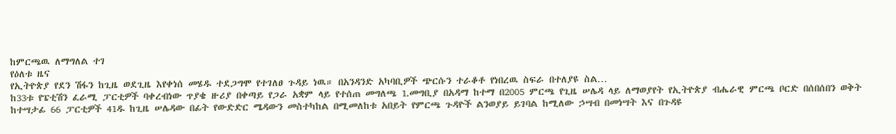ከምርጫዉ ለማግለል ተገ
የዕለቱ ዜና
የኢትዮጵያ የደን ሽፋን ከጊዜ ወደጊዜ እየቀነሰ መሄዱ ተደጋግሞ የተገለፀ ጉዳይ ነዉ። በአንዳንድ አካባቢዎች ጭርሱን ተራቆቶ የነበረዉ ስፍራ በተለያዩ ስል…
ከ33ቱ የፔቲሽን ፈራሚ ፓርቲዎች ባቀረብነው ጥያቄ ዙሪያ በቀጣይ የጋራ አቋም ላይ የተሰጠ መግለጫ 1.መግቢያ በአዳማ ከተማ በ2005 ምርጫ የጊዜ ሠሌዳ ላይ ለማወያየት የኢትዮጵያ ብሔራዊ ምርጫ ቦርድ በሰበሰበን ወቅት ከተሣታፊ 66 ፓርቲዎች 41ዱ ከጊዜ ሠሌዳው በፊት የውድድር ሜዳውን መስተካከል በሚመለከቱ አበይት የምርጫ ጉዳዮች ልንወያይ ይገባል ከሚለው ኃሣብ በመነሣት እና በጉዳዩ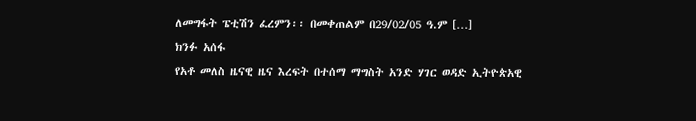ለመግፋት ፔቲሽን ፈረምን፡፡ በመቀጠልም በ29/02/05 ዓ.ም […]
ክንፉ አሰፋ
የአቶ መለስ ዜናዊ ዜና እረፍት በተሰማ ማግስት አንድ ሃገር ወዳድ ኢትዮጵአዊ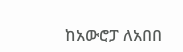ከአውሮፓ ለአበበ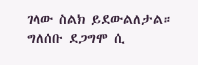ገላው ስልክ ይደውልለታል። ግለሰቡ ደጋግሞ ሲ